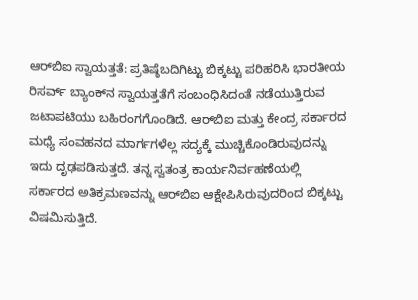ಆರ್‌ಬಿಐ ಸ್ವಾಯತ್ತತೆ: ಪ್ರತಿಷ್ಠೆಬದಿಗಿಟ್ಟು ಬಿಕ್ಕಟ್ಟು ಪರಿಹರಿಸಿ ಭಾರತೀಯ ರಿಸರ್ವ್‌ ಬ್ಯಾಂಕ್‌ನ ಸ್ವಾಯತ್ತತೆಗೆ ಸಂಬಂಧಿಸಿದಂತೆ ನಡೆಯುತ್ತಿರುವ ಜಟಾಪಟಿಯು ಬಹಿರಂಗಗೊಂಡಿದೆ. ಆರ್‌ಬಿಐ ಮತ್ತು ಕೇಂದ್ರ ಸರ್ಕಾರದ ಮಧ್ಯೆ ಸಂವಹನದ ಮಾರ್ಗಗಳೆಲ್ಲ ಸದ್ಯಕ್ಕೆ ಮುಚ್ಚಿಕೊಂಡಿರುವುದನ್ನು ಇದು ದೃಢಪಡಿಸುತ್ತದೆ. ತನ್ನ ಸ್ವತಂತ್ರ ಕಾರ್ಯನಿರ್ವಹಣೆಯಲ್ಲಿ ಸರ್ಕಾರದ ಅತಿಕ್ರಮಣವನ್ನು ಆರ್‌ಬಿಐ ಆಕ್ಷೇಪಿಸಿರುವುದರಿಂದ ಬಿಕ್ಕಟ್ಟು ವಿಷಮಿಸುತ್ತಿದೆ.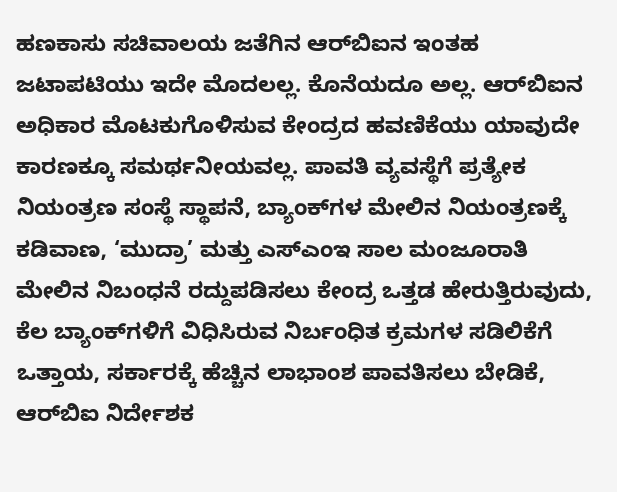ಹಣಕಾಸು ಸಚಿವಾಲಯ ಜತೆಗಿನ ಆರ್‌ಬಿಐನ ಇಂತಹ ಜಟಾಪಟಿಯು ಇದೇ ಮೊದಲಲ್ಲ. ಕೊನೆಯದೂ ಅಲ್ಲ. ಆರ್‌ಬಿಐನ ಅಧಿಕಾರ ಮೊಟಕುಗೊಳಿಸುವ ಕೇಂದ್ರದ ಹವಣಿಕೆಯು ಯಾವುದೇ ಕಾರಣಕ್ಕೂ ಸಮರ್ಥನೀಯವಲ್ಲ. ಪಾವತಿ ವ್ಯವಸ್ಥೆಗೆ ಪ್ರತ್ಯೇಕ ನಿಯಂತ್ರಣ ಸಂಸ್ಥೆ ಸ್ಥಾಪನೆ, ಬ್ಯಾಂಕ್‌ಗಳ ಮೇಲಿನ ನಿಯಂತ್ರಣಕ್ಕೆ ಕಡಿವಾಣ, ‘ಮುದ್ರಾ’ ಮತ್ತು ಎಸ್‌ಎಂಇ ಸಾಲ ಮಂಜೂರಾತಿ ಮೇಲಿನ ನಿಬಂಧನೆ ರದ್ದುಪಡಿಸಲು ಕೇಂದ್ರ ಒತ್ತಡ ಹೇರುತ್ತಿರುವುದು, ಕೆಲ ಬ್ಯಾಂಕ್‌ಗಳಿಗೆ ವಿಧಿಸಿರುವ ನಿರ್ಬಂಧಿತ ಕ್ರಮಗಳ ಸಡಿಲಿಕೆಗೆ ಒತ್ತಾಯ, ಸರ್ಕಾರಕ್ಕೆ ಹೆಚ್ಚಿನ ಲಾಭಾಂಶ ಪಾವತಿಸಲು ಬೇಡಿಕೆ, ಆರ್‌ಬಿಐ ನಿರ್ದೇಶಕ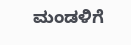ಮಂಡಳಿಗೆ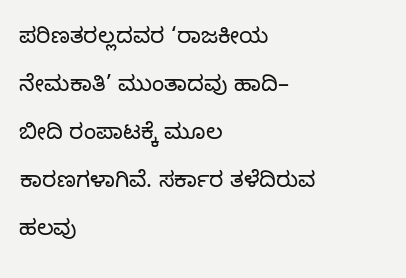ಪರಿಣತರಲ್ಲದವರ ‘ರಾಜಕೀಯ ನೇಮಕಾತಿ’ ಮುಂತಾದವು ಹಾದಿ– ಬೀದಿ ರಂಪಾಟಕ್ಕೆ ಮೂಲ ಕಾರಣಗಳಾಗಿವೆ. ಸರ್ಕಾರ ತಳೆದಿರುವ ಹಲವು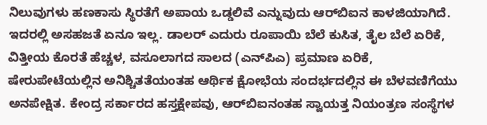ನಿಲುವುಗಳು ಹಣಕಾಸು ಸ್ಥಿರತೆಗೆ ಅಪಾಯ ಒಡ್ಡಲಿವೆ ಎನ್ನುವುದು ಆರ್‌ಬಿಐನ ಕಾಳಜಿಯಾಗಿದೆ. ಇದರಲ್ಲಿ ಅಸಹಜತೆ ಏನೂ ಇಲ್ಲ. ಡಾಲರ್‌ ಎದುರು ರೂಪಾಯಿ ಬೆಲೆ ಕುಸಿತ, ತೈಲ ಬೆಲೆ ಏರಿಕೆ, ವಿತ್ತೀಯ ಕೊರತೆ ಹೆಚ್ಚಳ, ವಸೂಲಾಗದ ಸಾಲದ (ಎನ್‌ಪಿಎ) ಪ್ರಮಾಣ ಏರಿಕೆ, ಷೇರುಪೇಟೆಯಲ್ಲಿನ ಅನಿಶ್ಚಿತತೆಯಂತಹ ಆರ್ಥಿಕ ಕ್ಷೋಭೆಯ ಸಂದರ್ಭದಲ್ಲಿನ ಈ ಬೆಳವಣಿಗೆಯು ಅನಪೇಕ್ಷಿತ. ಕೇಂದ್ರ ಸರ್ಕಾರದ ಹಸ್ತಕ್ಷೇಪವು, ಆರ್‌ಬಿಐನಂತಹ ಸ್ವಾಯತ್ತ ನಿಯಂತ್ರಣ ಸಂಸ್ಥೆಗಳ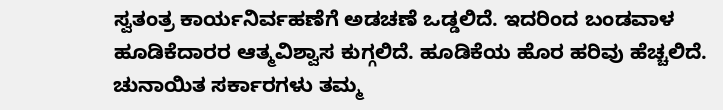ಸ್ವತಂತ್ರ ಕಾರ್ಯನಿರ್ವಹಣೆಗೆ ಅಡಚಣೆ ಒಡ್ಡಲಿದೆ. ಇದರಿಂದ ಬಂಡವಾಳ ಹೂಡಿಕೆದಾರರ ಆತ್ಮವಿಶ್ವಾಸ ಕುಗ್ಗಲಿದೆ. ಹೂಡಿಕೆಯ ಹೊರ ಹರಿವು ಹೆಚ್ಚಲಿದೆ. ಚುನಾಯಿತ ಸರ್ಕಾರಗಳು ತಮ್ಮ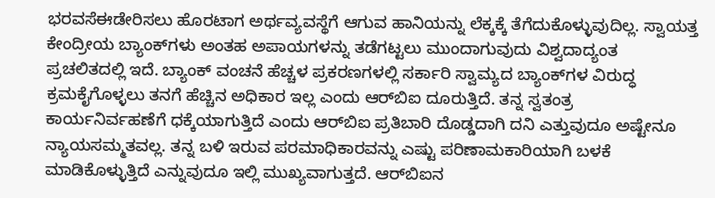ಭರವಸೆಈಡೇರಿಸಲು ಹೊರಟಾಗ ಅರ್ಥವ್ಯವಸ್ಥೆಗೆ ಆಗುವ ಹಾನಿಯನ್ನು ಲೆಕ್ಕಕ್ಕೆ ತೆಗೆದುಕೊಳ್ಳುವುದಿಲ್ಲ. ಸ್ವಾಯತ್ತ ಕೇಂದ್ರೀಯ ಬ್ಯಾಂಕ್‌ಗಳು ಅಂತಹ ಅಪಾಯಗಳನ್ನು ತಡೆಗಟ್ಟಲು ಮುಂದಾಗುವುದು ವಿಶ್ವದಾದ್ಯಂತ ಪ್ರಚಲಿತದಲ್ಲಿ ಇದೆ. ಬ್ಯಾಂಕ್‌ ವಂಚನೆ ಹೆಚ್ಚಳ ಪ್ರಕರಣಗಳಲ್ಲಿ ಸರ್ಕಾರಿ ಸ್ವಾಮ್ಯದ ಬ್ಯಾಂಕ್‌ಗಳ ವಿರುದ್ಧ ಕ್ರಮಕೈಗೊಳ್ಳಲು ತನಗೆ ಹೆಚ್ಚಿನ ಅಧಿಕಾರ ಇಲ್ಲ ಎಂದು ಆರ್‌ಬಿಐ ದೂರುತ್ತಿದೆ. ತನ್ನ ಸ್ವತಂತ್ರ ಕಾರ್ಯನಿರ್ವಹಣೆಗೆ ಧಕ್ಕೆಯಾಗುತ್ತಿದೆ ಎಂದು ಆರ್‌ಬಿಐ ಪ್ರತಿಬಾರಿ ದೊಡ್ಡದಾಗಿ ದನಿ ಎತ್ತುವುದೂ ಅಷ್ಟೇನೂ ನ್ಯಾಯಸಮ್ಮತವಲ್ಲ. ತನ್ನ ಬಳಿ ಇರುವ ಪರಮಾಧಿಕಾರವನ್ನು ಎಷ್ಟು ಪರಿಣಾಮಕಾರಿಯಾಗಿ ಬಳಕೆ ಮಾಡಿಕೊಳ್ಳುತ್ತಿದೆ ಎನ್ನುವುದೂ ಇಲ್ಲಿ ಮುಖ್ಯವಾಗುತ್ತದೆ. ಆರ್‌ಬಿಐನ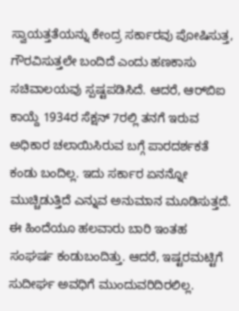ಸ್ವಾಯತ್ತತೆಯನ್ನು ಕೇಂದ್ರ ಸರ್ಕಾರವು ಪೋಷಿಸುತ್ತ, ಗೌರವಿಸುತ್ತಲೇ ಬಂದಿದೆ ಎಂದು ಹಣಕಾಸು ಸಚಿವಾಲಯವು ಸ್ಪಷ್ಟಪಡಿಸಿದೆ. ಆದರೆ, ಆರ್‌ಬಿಐ ಕಾಯ್ದೆ 1934ರ ಸೆಕ್ಷನ್‌ 7ರಲ್ಲಿ ತನಗೆ ಇರುವ ಅಧಿಕಾರ ಚಲಾಯಿಸಿರುವ ಬಗ್ಗೆ ಪಾರದರ್ಶಕತೆ ಕಂಡು ಬಂದಿಲ್ಲ. ಇದು ಸರ್ಕಾರ ಏನನ್ನೋ ಮುಚ್ಚಿಡುತ್ತಿದೆ ಎನ್ನುವ ಅನುಮಾನ ಮೂಡಿಸುತ್ತದೆ. ಈ ಹಿಂದೆಯೂ ಹಲವಾರು ಬಾರಿ ಇಂತಹ ಸಂಘರ್ಷ ಕಂಡುಬಂದಿತ್ತು. ಆದರೆ, ಇಷ್ಟರಮಟ್ಟಿಗೆ ಸುದೀರ್ಘ ಅವಧಿಗೆ ಮುಂದುವರಿದಿರಲಿಲ್ಲ.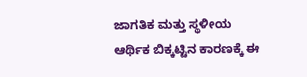ಜಾಗತಿಕ ಮತ್ತು ಸ್ಥಳೀಯ ಆರ್ಥಿಕ ಬಿಕ್ಕಟ್ಟಿನ ಕಾರಣಕ್ಕೆ ಈ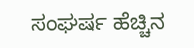ಸಂಘರ್ಷ ಹೆಚ್ಚಿನ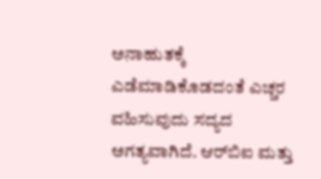ಅನಾಹುತಕ್ಕೆ ಎಡೆಮಾಡಿಕೊಡದಂತೆ ಎಚ್ಚರ ವಹಿಸುವುದು ಸದ್ಯದ ಅಗತ್ಯವಾಗಿದೆ. ಆರ್‌ಬಿಐ ಮತ್ತು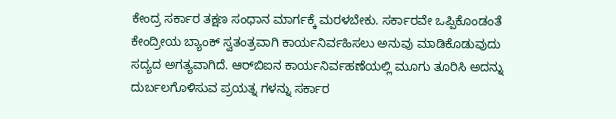ಕೇಂದ್ರ ಸರ್ಕಾರ ತಕ್ಷಣ ಸಂಧಾನ ಮಾರ್ಗಕ್ಕೆ ಮರಳಬೇಕು. ಸರ್ಕಾರವೇ ಒಪ್ಪಿಕೊಂಡಂತೆ ಕೇಂದ್ರೀಯ ಬ್ಯಾಂಕ್‌ ಸ್ವತಂತ್ರವಾಗಿ ಕಾರ್ಯನಿರ್ವಹಿಸಲು ಅನುವು ಮಾಡಿಕೊಡುವುದು ಸದ್ಯದ ಅಗತ್ಯವಾಗಿದೆ. ಆರ್‌ಬಿಐನ ಕಾರ್ಯನಿರ್ವಹಣೆಯಲ್ಲಿ ಮೂಗು ತೂರಿಸಿ ಅದನ್ನು ದುರ್ಬಲಗೊಳಿಸುವ ಪ್ರಯತ್ನ ಗಳನ್ನು ಸರ್ಕಾರ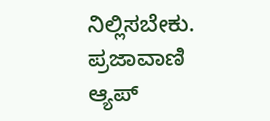ನಿಲ್ಲಿಸಬೇಕು. ಪ್ರಜಾವಾಣಿ ಆ್ಯಪ್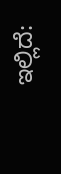ಇಲ್ಲಿದೆ: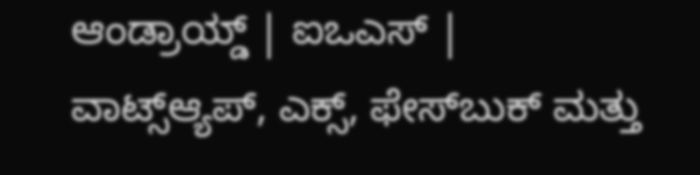ಆಂಡ್ರಾಯ್ಡ್ | ಐಒಎಸ್ | ವಾಟ್ಸ್ಆ್ಯಪ್, ಎಕ್ಸ್, ಫೇಸ್‌ಬುಕ್ ಮತ್ತು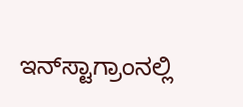ಇನ್‌ಸ್ಟಾಗ್ರಾಂನಲ್ಲಿ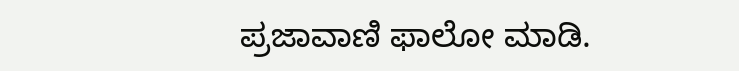ಪ್ರಜಾವಾಣಿ ಫಾಲೋ ಮಾಡಿ.